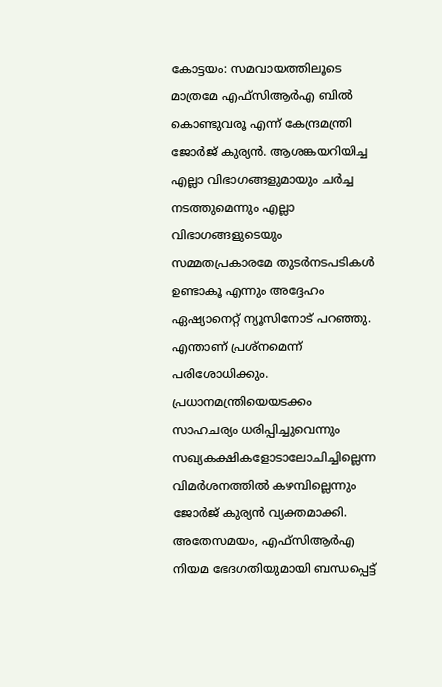കോട്ടയം: സമവായത്തിലൂടെ മാത്രമേ എഫ്സിആർഎ ബിൽ കൊണ്ടുവരൂ എന്ന് കേന്ദ്രമന്ത്രി ജോർജ് കുര്യൻ. ആശങ്കയറിയിച്ച എല്ലാ വിഭാഗങ്ങളുമായും ചർച്ച നടത്തുമെന്നും എല്ലാ വിഭാഗങ്ങളുടെയും സമ്മതപ്രകാരമേ തുടർനടപടികൾ ഉണ്ടാകൂ എന്നും അദ്ദേഹം ഏഷ്യാനെറ്റ് ന്യൂസിനോട് പറഞ്ഞു. എന്താണ് പ്രശ്നമെന്ന് പരിശോധിക്കും. പ്രധാനമന്ത്രിയെയടക്കം സാഹചര്യം ധരിപ്പിച്ചുവെന്നും സഖ്യകക്ഷികളോടാലോചിച്ചില്ലെന്ന വിമർശനത്തിൽ കഴമ്പില്ലെന്നും ജോർജ് കുര്യൻ വ്യക്തമാക്കി.
അതേസമയം, എഫ്സിആർഎ നിയമ ഭേദഗതിയുമായി ബന്ധപ്പെട്ട്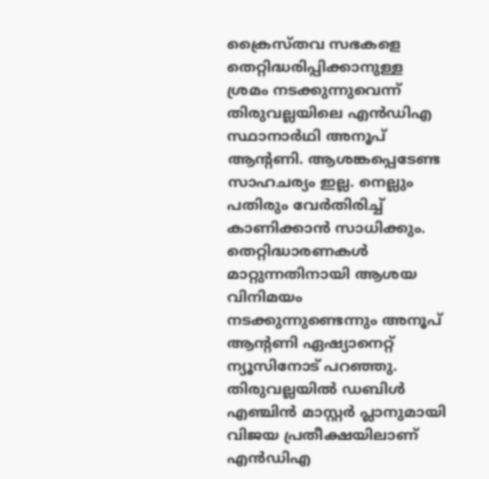ക്രൈസ്തവ സഭകളെ തെറ്റിദ്ധരിപ്പിക്കാനുള്ള ശ്രമം നടക്കുന്നുവെന്ന് തിരുവല്ലയിലെ എൻഡിഎ സ്ഥാനാർഥി അനൂപ് ആന്റണി. ആശങ്കപ്പെടേണ്ട സാഹചര്യം ഇല്ല. നെല്ലും പതിരും വേർതിരിച്ച് കാണിക്കാൻ സാധിക്കും. തെറ്റിദ്ധാരണകൾ മാറ്റുന്നതിനായി ആശയ വിനിമയം നടക്കുന്നുണ്ടെന്നും അനൂപ് ആന്റണി ഏഷ്യാനെറ്റ് ന്യൂസിനോട് പറഞ്ഞു. തിരുവല്ലയിൽ ഡബിൾ എഞ്ചിൻ മാസ്റ്റർ പ്ലാനുമായി വിജയ പ്രതീക്ഷയിലാണ് എൻഡിഎ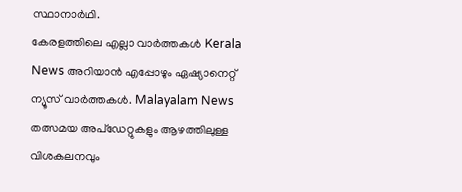സ്ഥാനാർഥി.
കേരളത്തിലെ എല്ലാ വാർത്തകൾ Kerala News അറിയാൻ എപ്പോഴും ഏഷ്യാനെറ്റ് ന്യൂസ് വാർത്തകൾ. Malayalam News തത്സമയ അപ്ഡേറ്റുകളും ആഴത്തിലുള്ള വിശകലനവും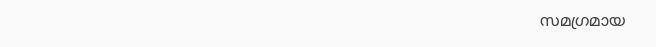സമഗ്രമായ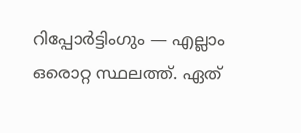റിപ്പോർട്ടിംഗും — എല്ലാം ഒരൊറ്റ സ്ഥലത്ത്. ഏത്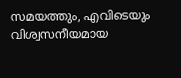സമയത്തും, എവിടെയും വിശ്വസനീയമായ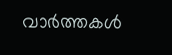വാർത്തകൾ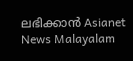ലഭിക്കാൻ Asianet News Malayalam